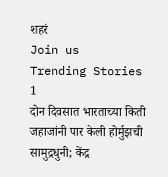शहरं
Join us
Trending Stories
1
दोन दिवसात भारताच्या किती जहाजांनी पार केली होर्मुझची सामुद्रधुनी; केंद्र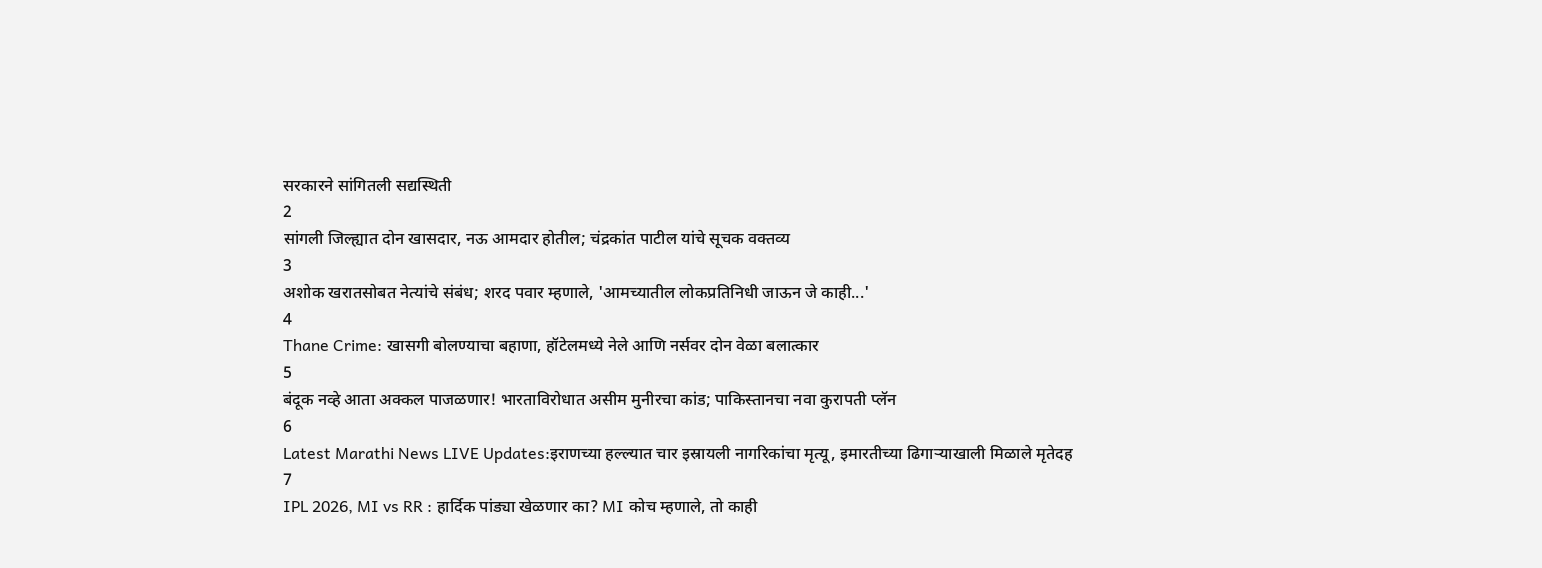सरकारने सांगितली सद्यस्थिती
2
सांगली जिल्ह्यात दोन खासदार, नऊ आमदार होतील; चंद्रकांत पाटील यांचे सूचक वक्तव्य
3
अशोक खरातसोबत नेत्यांचे संबंध; शरद पवार म्हणाले, 'आमच्यातील लोकप्रतिनिधी जाऊन जे काही...'
4
Thane Crime: खासगी बोलण्याचा बहाणा, हॉटेलमध्ये नेले आणि नर्सवर दोन वेळा बलात्कार
5
बंदूक नव्हे आता अक्कल पाजळणार! भारताविरोधात असीम मुनीरचा कांड; पाकिस्तानचा नवा कुरापती प्लॅन
6
Latest Marathi News LIVE Updates:इराणच्या हल्ल्यात चार इस्रायली नागरिकांचा मृत्यू, इमारतीच्या ढिगाऱ्याखाली मिळाले मृतेदह
7
IPL 2026, MI vs RR : हार्दिक पांड्या खेळणार का? MI कोच म्हणाले, तो काही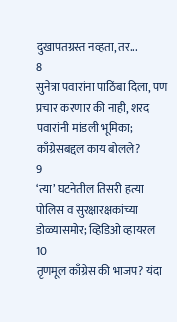दुखापतग्रस्त नव्हता, तर...
8
सुनेत्रा पवारांना पाठिंबा दिला, पण प्रचार करणार की नाही, शरद पवारांनी मांडली भूमिका; काँग्रेसबद्दल काय बोलले?
9
‘त्या’ घटनेतील तिसरी हत्या पोलिस व सुरक्षारक्षकांच्या डोळ्यासमोर; व्हिडिओ व्हायरल
10
तृणमूल काँग्रेस की भाजप? यंदा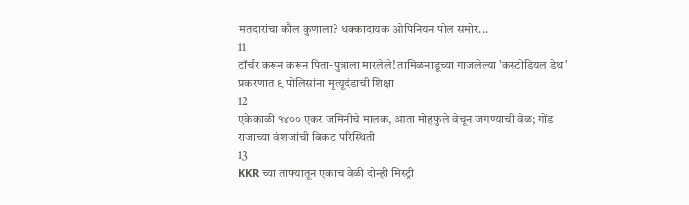मतदारांचा कौल कुणाला? धक्कादायक ओपिनियन पोल समोर...
11
टॉर्चर करून करून पिता-पुत्राला मारलेले! तामिळनाडूच्या गाजलेल्या 'कस्टोडियल डेथ' प्रकरणात ९ पोलिसांना मृत्यूदंडाची शिक्षा
12
एकेकाळी १४०० एकर जमिनीचे मालक, आता मोहफुले वेचून जगण्याची वेळ; गोंड राजाच्या वंशजांची बिकट परिस्थिती
13
KKR च्या ताफ्यातून एकाच वेळी दोन्ही मिस्ट्री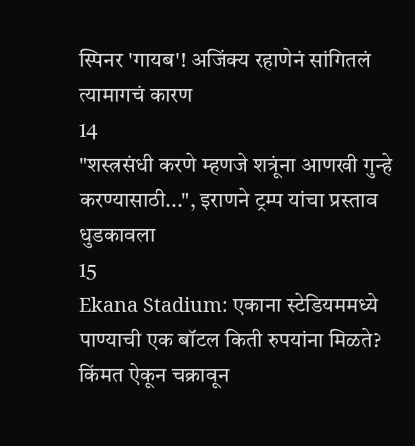स्पिनर 'गायब'! अजिंक्य रहाणेनं सांगितलं त्यामागचं कारण
14
"शस्त्रसंधी करणे म्हणजे शत्रूंना आणखी गुन्हे करण्यासाठी...", इराणने ट्रम्प यांचा प्रस्ताव धुडकावला
15
Ekana Stadium: एकाना स्टेडियममध्ये पाण्याची एक बॉटल किती रुपयांना मिळते? किंमत ऐकून चक्रावून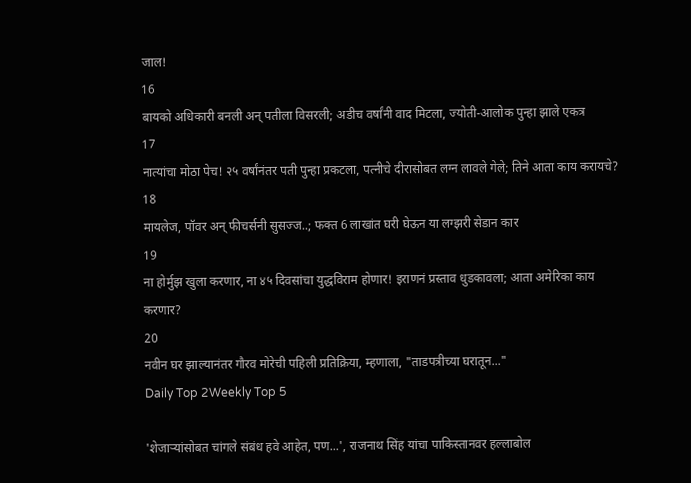जाल!
16
बायको अधिकारी बनली अन् पतीला विसरली; अडीच वर्षांनी वाद मिटला, ज्योती-आलोक पुन्हा झाले एकत्र
17
नात्यांचा मोठा पेच! २५ वर्षांनंतर पती पुन्हा प्रकटला, पत्नीचे दीरासोबत लग्न लावले गेले; तिने आता काय करायचे?
18
मायलेज, पॉवर अन् फीचर्सनी सुसज्ज..; फक्त 6 लाखांत घरी घेऊन या लग्झरी सेडान कार
19
ना होर्मुझ खुला करणार, ना ४५ दिवसांचा युद्धविराम होणार! इराणनं प्रस्ताव धुडकावला; आता अमेरिका काय करणार?
20
नवीन घर झाल्यानंतर गौरव मोरेची पहिली प्रतिक्रिया, म्हणाला, "ताडपत्रीच्या घरातून..."
Daily Top 2Weekly Top 5

'शेजाऱ्यांसोबत चांगले संबंध हवे आहेत, पण...', राजनाथ सिंह यांचा पाकिस्तानवर हल्लाबोल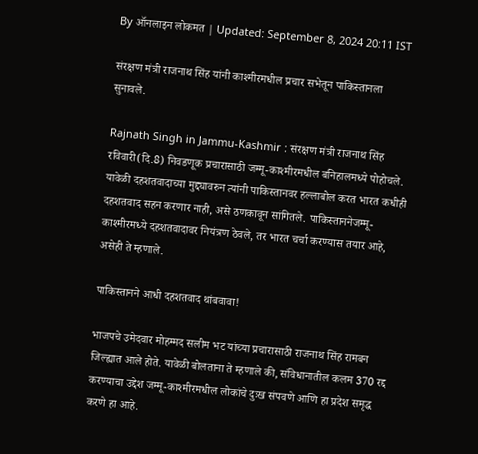By ऑनलाइन लोकमत | Updated: September 8, 2024 20:11 IST

संरक्षण मंत्री राजनाथ सिंह यांनी काश्मीरमधील प्रचार सभेतून पाकिस्तानला सुनावले.

Rajnath Singh in Jammu-Kashmir : संरक्षण मंत्री राजनाथ सिंह रविवारी(दि.8) निवडणूक प्रचारासाठी जम्मू-काश्मीरमधील बनिहालमध्ये पोहोचले. यावेळी दहशतवादाच्या मुद्द्यावरुन त्यांनी पाकिस्तानवर हल्लाबोल करत भारत कधीही दहशतवाद सहन करणार नाही, असे ठणकावून सांगितले. पाकिस्ताननेजम्मू-काश्मीरमध्ये दहशतवादावर नियंत्रण ठेवले, तर भारत चर्चा करण्यास तयार आहे, असेही ते म्हणाले.

पाकिस्तानने आधी दहशतवाद थांबवावा!

भाजपचे उमेदवार मोहम्मद सलीम भट यांच्या प्रचारासाठी राजनाथ सिंह रामबन जिल्ह्यात आले होते. यावेळी बोलताना ते म्हणाले की, संविधानातील कलम 370 रद्द करण्याचा उद्देश जम्मू-काश्मीरमधील लोकांचे दुःख संपवणे आणि हा प्रदेश समृद्ध करणे हा आहे.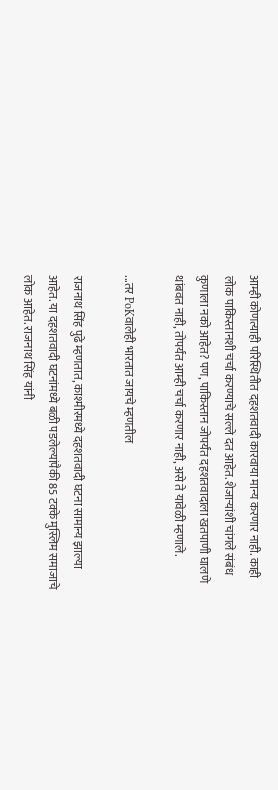आम्ही कोणत्याही परिस्थितीत दहशतवादी कारवाया मान्य करणार नाही. काही लोक पाकिस्तानशी चर्चा करण्याचे सल्ले दत आहेत. शेजाऱ्यांशी चांगले संबंध कुणाला नको आहेत? पण, पाकिस्तान जोपर्यंत दहशतवादाला खतपाणी घालणे थांबवत नाही, तोपर्यंत आम्ही चर्चा करणार नाही, असे ते यावेळी म्हणाले.

...तर PoKवालेही भारतात जायचे म्हणतील

राजनाथ सिंह पुढे म्हणतात, काश्मीरमध्ये दहशतवादी घटना सामान्य झाल्या आहेत. या दहशतवादी घटनांमध्ये बळी पडलेल्यांपैकी 85 टक्के मुस्लिम समाजाचे लोक आहेत. राजनाथ सिंह यांनी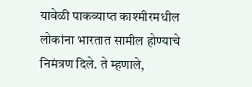यावेळी पाकव्याप्त काश्मीरमधील लोकांना भारतात सामील होण्याचे निमंत्रण दिले. ते म्हणाले,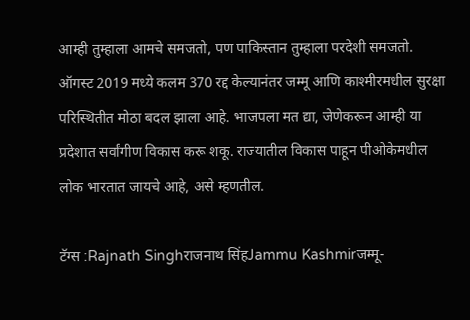आम्ही तुम्हाला आमचे समजतो, पण पाकिस्तान तुम्हाला परदेशी समजतो. ऑगस्ट 2019 मध्ये कलम 370 रद्द केल्यानंतर जम्मू आणि काश्मीरमधील सुरक्षा परिस्थितीत मोठा बदल झाला आहे. भाजपला मत द्या, जेणेकरून आम्ही या प्रदेशात सर्वांगीण विकास करू शकू. राज्यातील विकास पाहून पीओकेमधील लोक भारतात जायचे आहे, असे म्हणतील.

टॅग्स :Rajnath Singhराजनाथ सिंहJammu Kashmirजम्मू-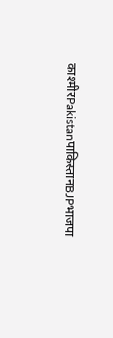काश्मीरPakistanपाकिस्तानBJPभाजपा